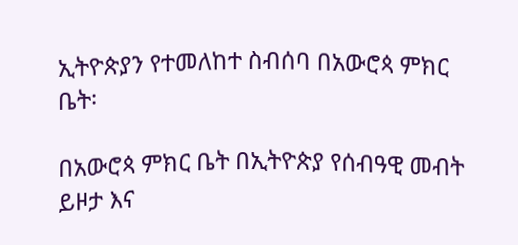ኢትዮጵያን የተመለከተ ስብሰባ በአውሮጳ ምክር ቤት፡

በአውሮጳ ምክር ቤት በኢትዮጵያ የሰብዓዊ መብት ይዞታ እና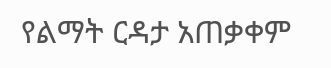የልማት ርዳታ አጠቃቀም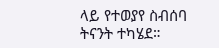ላይ የተወያየ ስብሰባ ትናንት ተካሄደ።